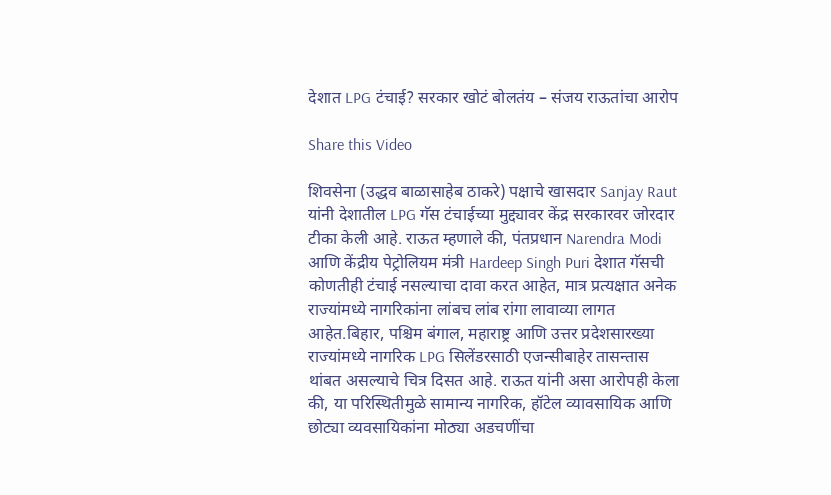देशात LPG टंचाई? सरकार खोटं बोलतंय – संजय राऊतांचा आरोप

Share this Video

शिवसेना (उद्धव बाळासाहेब ठाकरे) पक्षाचे खासदार Sanjay Raut यांनी देशातील LPG गॅस टंचाईच्या मुद्द्यावर केंद्र सरकारवर जोरदार टीका केली आहे. राऊत म्हणाले की, पंतप्रधान Narendra Modi आणि केंद्रीय पेट्रोलियम मंत्री Hardeep Singh Puri देशात गॅसची कोणतीही टंचाई नसल्याचा दावा करत आहेत, मात्र प्रत्यक्षात अनेक राज्यांमध्ये नागरिकांना लांबच लांब रांगा लावाव्या लागत आहेत.बिहार, पश्चिम बंगाल, महाराष्ट्र आणि उत्तर प्रदेशसारख्या राज्यांमध्ये नागरिक LPG सिलेंडरसाठी एजन्सीबाहेर तासन्तास थांबत असल्याचे चित्र दिसत आहे. राऊत यांनी असा आरोपही केला की, या परिस्थितीमुळे सामान्य नागरिक, हॉटेल व्यावसायिक आणि छोट्या व्यवसायिकांना मोठ्या अडचणींचा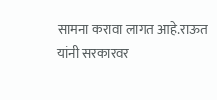सामना करावा लागत आहे.राऊत यांनी सरकारवर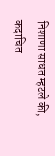निशाणा साधत म्हटले की, कदाचित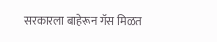सरकारला बाहेरून गॅस मिळत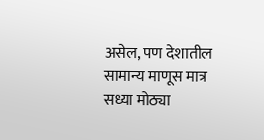असेल, पण देशातील सामान्य माणूस मात्र सध्या मोठ्या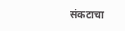संकटाचा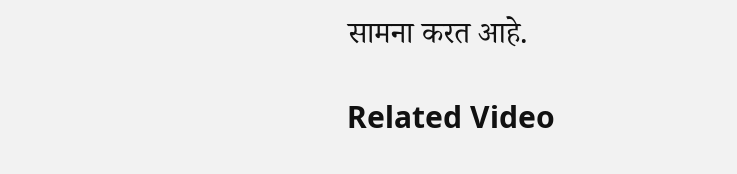सामना करत आहे.

Related Video